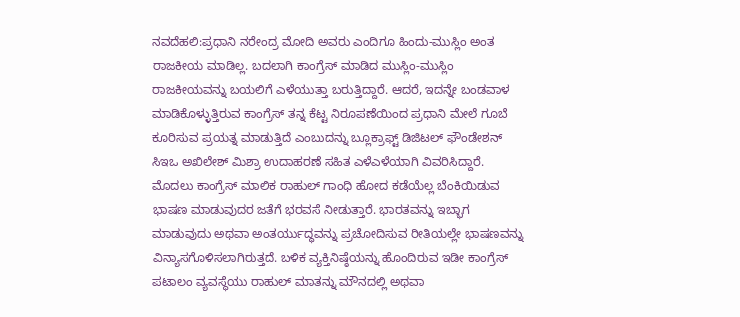ನವದೆಹಲಿ:ಪ್ರಧಾನಿ ನರೇಂದ್ರ ಮೋದಿ ಅವರು ಎಂದಿಗೂ ಹಿಂದು-ಮುಸ್ಲಿಂ ಅಂತ ರಾಜಕೀಯ ಮಾಡಿಲ್ಲ. ಬದಲಾಗಿ ಕಾಂಗ್ರೆಸ್ ಮಾಡಿದ ಮುಸ್ಲಿಂ-ಮುಸ್ಲಿಂ ರಾಜಕೀಯವನ್ನು ಬಯಲಿಗೆ ಎಳೆಯುತ್ತಾ ಬರುತ್ತಿದ್ದಾರೆ. ಆದರೆ, ಇದನ್ನೇ ಬಂಡವಾಳ ಮಾಡಿಕೊಳ್ಳುತ್ತಿರುವ ಕಾಂಗ್ರೆಸ್ ತನ್ನ ಕೆಟ್ಟ ನಿರೂಪಣೆಯಿಂದ ಪ್ರಧಾನಿ ಮೇಲೆ ಗೂಬೆ ಕೂರಿಸುವ ಪ್ರಯತ್ನ ಮಾಡುತ್ತಿದೆ ಎಂಬುದನ್ನು ಬ್ಲೂಕ್ರಾಫ್ಟ್ ಡಿಜಿಟಲ್ ಫೌಂಡೇಶನ್ ಸಿಇಒ ಅಖಿಲೇಶ್ ಮಿಶ್ರಾ ಉದಾಹರಣೆ ಸಹಿತ ಎಳೆಎಳೆಯಾಗಿ ವಿವರಿಸಿದ್ದಾರೆ.
ಮೊದಲು ಕಾಂಗ್ರೆಸ್ ಮಾಲಿಕ ರಾಹುಲ್ ಗಾಂಧಿ ಹೋದ ಕಡೆಯೆಲ್ಲ ಬೆಂಕಿಯಿಡುವ ಭಾಷಣ ಮಾಡುವುದರ ಜತೆಗೆ ಭರವಸೆ ನೀಡುತ್ತಾರೆ. ಭಾರತವನ್ನು ಇಬ್ಭಾಗ ಮಾಡುವುದು ಅಥವಾ ಅಂತರ್ಯುದ್ಧವನ್ನು ಪ್ರಚೋದಿಸುವ ರೀತಿಯಲ್ಲೇ ಭಾಷಣವನ್ನು ವಿನ್ಯಾಸಗೊಳಿಸಲಾಗಿರುತ್ತದೆ. ಬಳಿಕ ವ್ಯಕ್ತಿನಿಷ್ಠೆಯನ್ನು ಹೊಂದಿರುವ ಇಡೀ ಕಾಂಗ್ರೆಸ್ ಪಟಾಲಂ ವ್ಯವಸ್ಥೆಯು ರಾಹುಲ್ ಮಾತನ್ನು ಮೌನದಲ್ಲಿ ಅಥವಾ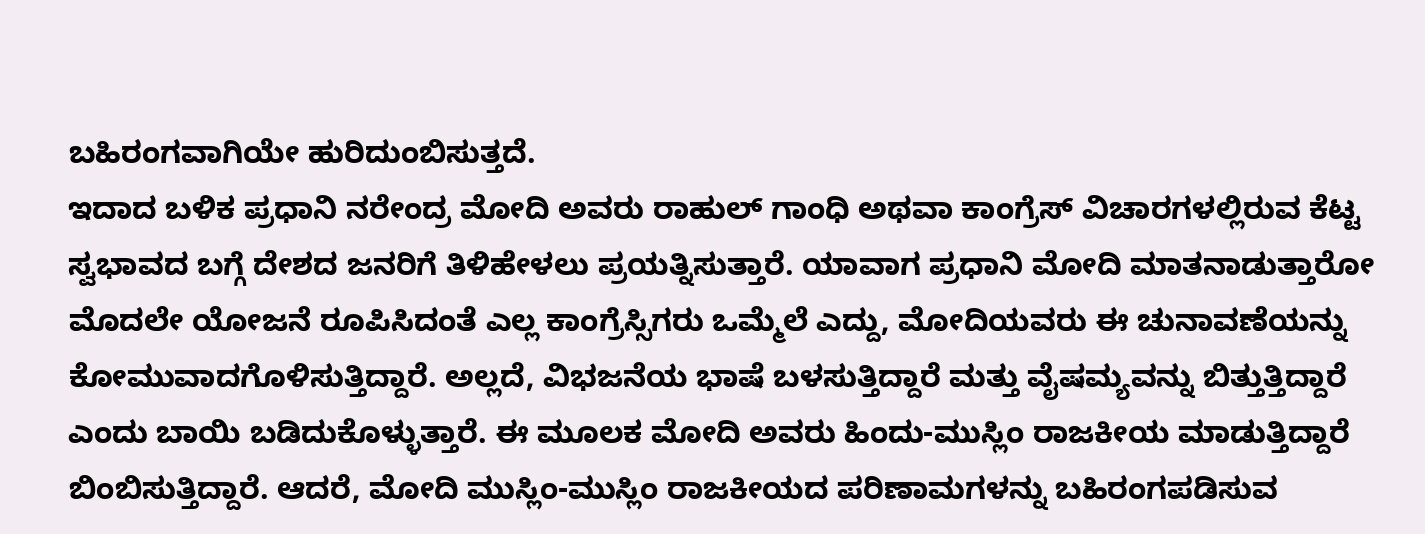ಬಹಿರಂಗವಾಗಿಯೇ ಹುರಿದುಂಬಿಸುತ್ತದೆ.
ಇದಾದ ಬಳಿಕ ಪ್ರಧಾನಿ ನರೇಂದ್ರ ಮೋದಿ ಅವರು ರಾಹುಲ್ ಗಾಂಧಿ ಅಥವಾ ಕಾಂಗ್ರೆಸ್ ವಿಚಾರಗಳಲ್ಲಿರುವ ಕೆಟ್ಟ ಸ್ವಭಾವದ ಬಗ್ಗೆ ದೇಶದ ಜನರಿಗೆ ತಿಳಿಹೇಳಲು ಪ್ರಯತ್ನಿಸುತ್ತಾರೆ. ಯಾವಾಗ ಪ್ರಧಾನಿ ಮೋದಿ ಮಾತನಾಡುತ್ತಾರೋ ಮೊದಲೇ ಯೋಜನೆ ರೂಪಿಸಿದಂತೆ ಎಲ್ಲ ಕಾಂಗ್ರೆಸ್ಸಿಗರು ಒಮ್ಮೆಲೆ ಎದ್ದು, ಮೋದಿಯವರು ಈ ಚುನಾವಣೆಯನ್ನು ಕೋಮುವಾದಗೊಳಿಸುತ್ತಿದ್ದಾರೆ. ಅಲ್ಲದೆ, ವಿಭಜನೆಯ ಭಾಷೆ ಬಳಸುತ್ತಿದ್ದಾರೆ ಮತ್ತು ವೈಷಮ್ಯವನ್ನು ಬಿತ್ತುತ್ತಿದ್ದಾರೆ ಎಂದು ಬಾಯಿ ಬಡಿದುಕೊಳ್ಳುತ್ತಾರೆ. ಈ ಮೂಲಕ ಮೋದಿ ಅವರು ಹಿಂದು-ಮುಸ್ಲಿಂ ರಾಜಕೀಯ ಮಾಡುತ್ತಿದ್ದಾರೆ ಬಿಂಬಿಸುತ್ತಿದ್ದಾರೆ. ಆದರೆ, ಮೋದಿ ಮುಸ್ಲಿಂ-ಮುಸ್ಲಿಂ ರಾಜಕೀಯದ ಪರಿಣಾಮಗಳನ್ನು ಬಹಿರಂಗಪಡಿಸುವ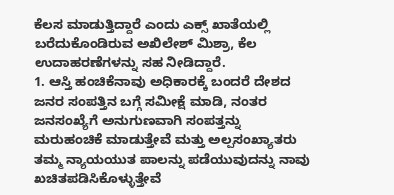ಕೆಲಸ ಮಾಡುತ್ತಿದ್ದಾರೆ ಎಂದು ಎಕ್ಸ್ ಖಾತೆಯಲ್ಲಿ ಬರೆದುಕೊಂಡಿರುವ ಅಖಿಲೇಶ್ ಮಿಶ್ರಾ, ಕೆಲ ಉದಾಹರಣೆಗಳನ್ನು ಸಹ ನೀಡಿದ್ದಾರೆ.
1. ಆಸ್ತಿ ಹಂಚಿಕೆನಾವು ಅಧಿಕಾರಕ್ಕೆ ಬಂದರೆ ದೇಶದ ಜನರ ಸಂಪತ್ತಿನ ಬಗ್ಗೆ ಸಮೀಕ್ಷೆ ಮಾಡಿ, ನಂತರ ಜನಸಂಖ್ಯೆಗೆ ಅನುಗುಣವಾಗಿ ಸಂಪತ್ತನ್ನು ಮರುಹಂಚಿಕೆ ಮಾಡುತ್ತೇವೆ ಮತ್ತು ಅಲ್ಪಸಂಖ್ಯಾತರು ತಮ್ಮ ನ್ಯಾಯಯುತ ಪಾಲನ್ನು ಪಡೆಯುವುದನ್ನು ನಾವು ಖಚಿತಪಡಿಸಿಕೊಳ್ಳುತ್ತೇವೆ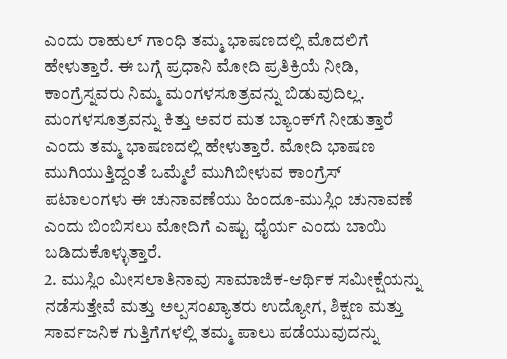ಎಂದು ರಾಹುಲ್ ಗಾಂಧಿ ತಮ್ಮ ಭಾಷಣದಲ್ಲಿ ಮೊದಲಿಗೆ ಹೇಳುತ್ತಾರೆ. ಈ ಬಗ್ಗೆ ಪ್ರಧಾನಿ ಮೋದಿ ಪ್ರತಿಕ್ರಿಯೆ ನೀಡಿ, ಕಾಂಗ್ರೆಸ್ನವರು ನಿಮ್ಮ ಮಂಗಳಸೂತ್ರವನ್ನು ಬಿಡುವುದಿಲ್ಲ. ಮಂಗಳಸೂತ್ರವನ್ನು ಕಿತ್ತು ಅವರ ಮತ ಬ್ಯಾಂಕ್‌ಗೆ ನೀಡುತ್ತಾರೆ ಎಂದು ತಮ್ಮ ಭಾಷಣದಲ್ಲಿ ಹೇಳುತ್ತಾರೆ. ಮೋದಿ ಭಾಷಣ ಮುಗಿಯುತ್ತಿದ್ದಂತೆ ಒಮ್ಮೆಲೆ ಮುಗಿಬೀಳುವ ಕಾಂಗ್ರೆಸ್ ಪಟಾಲಂಗಳು ಈ ಚುನಾವಣೆಯು ಹಿಂದೂ-ಮುಸ್ಲಿಂ ಚುನಾವಣೆ ಎಂದು ಬಿಂಬಿಸಲು ಮೋದಿಗೆ ಎಷ್ಟು ಧೈರ್ಯ ಎಂದು ಬಾಯಿ ಬಡಿದುಕೊಳ್ಳುತ್ತಾರೆ.
2. ಮುಸ್ಲಿಂ ಮೀಸಲಾತಿನಾವು ಸಾಮಾಜಿಕ-ಆರ್ಥಿಕ ಸಮೀಕ್ಷೆಯನ್ನು ನಡೆಸುತ್ತೇವೆ ಮತ್ತು ಅಲ್ಪಸಂಖ್ಯಾತರು ಉದ್ಯೋಗ, ಶಿಕ್ಷಣ ಮತ್ತು ಸಾರ್ವಜನಿಕ ಗುತ್ತಿಗೆಗಳಲ್ಲಿ ತಮ್ಮ ಪಾಲು ಪಡೆಯುವುದನ್ನು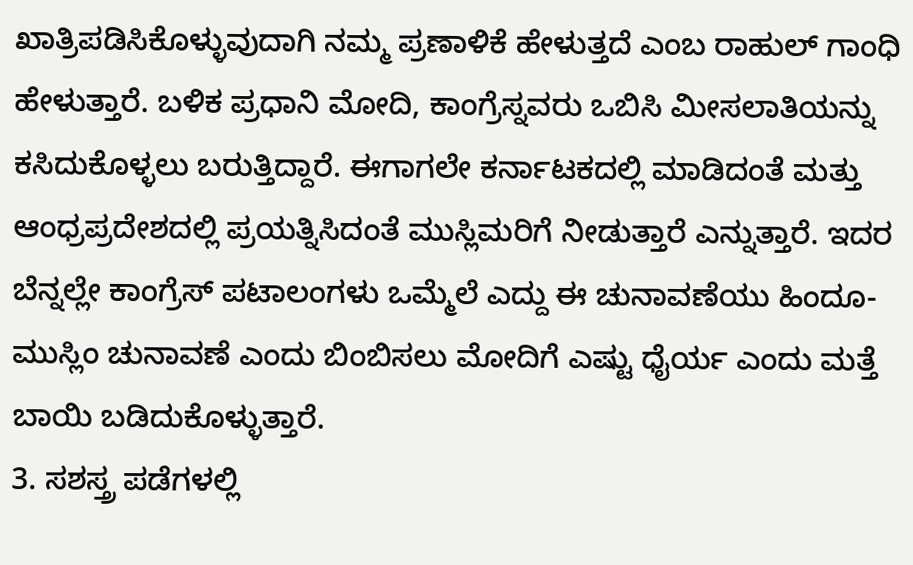ಖಾತ್ರಿಪಡಿಸಿಕೊಳ್ಳುವುದಾಗಿ ನಮ್ಮ ಪ್ರಣಾಳಿಕೆ ಹೇಳುತ್ತದೆ ಎಂಬ ರಾಹುಲ್ ಗಾಂಧಿ ಹೇಳುತ್ತಾರೆ. ಬಳಿಕ ಪ್ರಧಾನಿ ಮೋದಿ, ಕಾಂಗ್ರೆಸ್ನವರು ಒಬಿಸಿ ಮೀಸಲಾತಿಯನ್ನು ಕಸಿದುಕೊಳ್ಳಲು ಬರುತ್ತಿದ್ದಾರೆ. ಈಗಾಗಲೇ ಕರ್ನಾಟಕದಲ್ಲಿ ಮಾಡಿದಂತೆ ಮತ್ತು ಆಂಧ್ರಪ್ರದೇಶದಲ್ಲಿ ಪ್ರಯತ್ನಿಸಿದಂತೆ ಮುಸ್ಲಿಮರಿಗೆ ನೀಡುತ್ತಾರೆ ಎನ್ನುತ್ತಾರೆ. ಇದರ ಬೆನ್ನಲ್ಲೇ ಕಾಂಗ್ರೆಸ್ ಪಟಾಲಂಗಳು ಒಮ್ಮೆಲೆ ಎದ್ದು ಈ ಚುನಾವಣೆಯು ಹಿಂದೂ-ಮುಸ್ಲಿಂ ಚುನಾವಣೆ ಎಂದು ಬಿಂಬಿಸಲು ಮೋದಿಗೆ ಎಷ್ಟು ಧೈರ್ಯ ಎಂದು ಮತ್ತೆ ಬಾಯಿ ಬಡಿದುಕೊಳ್ಳುತ್ತಾರೆ.
3. ಸಶಸ್ತ್ರ ಪಡೆಗಳಲ್ಲಿ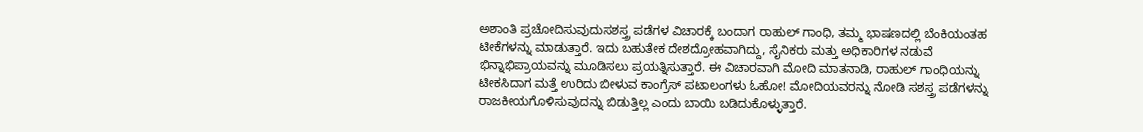ಅಶಾಂತಿ ಪ್ರಚೋದಿಸುವುದುಸಶಸ್ತ್ರ ಪಡೆಗಳ ವಿಚಾರಕ್ಕೆ ಬಂದಾಗ ರಾಹುಲ್ ಗಾಂಧಿ, ತಮ್ಮ ಭಾಷಣದಲ್ಲಿ ಬೆಂಕಿಯಂತಹ ಟೀಕೆಗಳನ್ನು ಮಾಡುತ್ತಾರೆ. ಇದು ಬಹುತೇಕ ದೇಶದ್ರೋಹವಾಗಿದ್ದು, ಸೈನಿಕರು ಮತ್ತು ಅಧಿಕಾರಿಗಳ ನಡುವೆ ಭಿನ್ನಾಭಿಪ್ರಾಯವನ್ನು ಮೂಡಿಸಲು ಪ್ರಯತ್ನಿಸುತ್ತಾರೆ. ಈ ವಿಚಾರವಾಗಿ ಮೋದಿ ಮಾತನಾಡಿ, ರಾಹುಲ್ ಗಾಂಧಿಯನ್ನು ಟೀಕಸಿದಾಗ ಮತ್ತೆ ಉರಿದು ಬೀಳುವ ಕಾಂಗ್ರೆಸ್ ಪಟಾಲಂಗಳು ಓಹೋ! ಮೋದಿಯವರನ್ನು ನೋಡಿ ಸಶಸ್ತ್ರ ಪಡೆಗಳನ್ನು ರಾಜಕೀಯಗೊಳಿಸುವುದನ್ನು ಬಿಡುತ್ತಿಲ್ಲ ಎಂದು ಬಾಯಿ ಬಡಿದುಕೊಳ್ಳುತ್ತಾರೆ.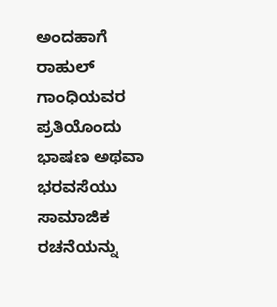ಅಂದಹಾಗೆ ರಾಹುಲ್ ಗಾಂಧಿಯವರ ಪ್ರತಿಯೊಂದು ಭಾಷಣ ಅಥವಾ ಭರವಸೆಯು ಸಾಮಾಜಿಕ ರಚನೆಯನ್ನು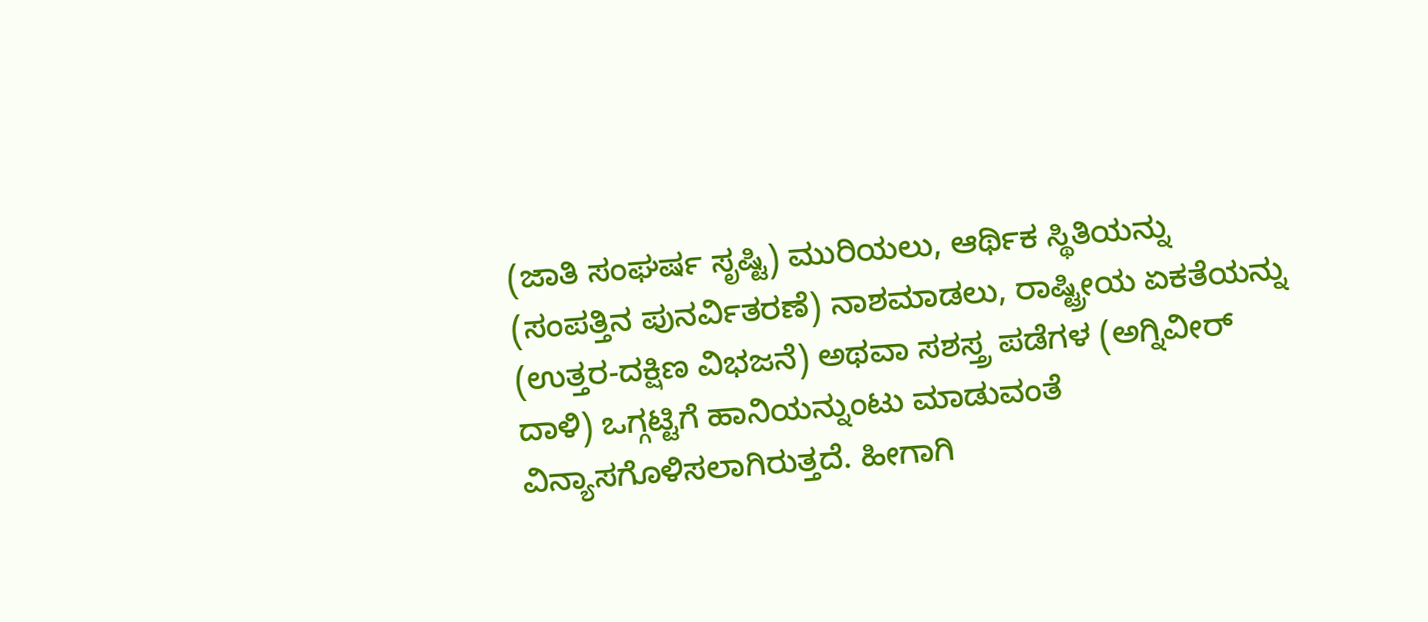(ಜಾತಿ ಸಂಘರ್ಷ ಸೃಷ್ಟಿ) ಮುರಿಯಲು, ಆರ್ಥಿಕ ಸ್ಥಿತಿಯನ್ನು (ಸಂಪತ್ತಿನ ಪುನರ್ವಿತರಣೆ) ನಾಶಮಾಡಲು, ರಾಷ್ಟ್ರೀಯ ಏಕತೆಯನ್ನು (ಉತ್ತರ-ದಕ್ಷಿಣ ವಿಭಜನೆ) ಅಥವಾ ಸಶಸ್ತ್ರ ಪಡೆಗಳ (ಅಗ್ನಿವೀರ್ ದಾಳಿ) ಒಗ್ಗಟ್ಟಿಗೆ ಹಾನಿಯನ್ನುಂಟು ಮಾಡುವಂತೆ ವಿನ್ಯಾಸಗೊಳಿಸಲಾಗಿರುತ್ತದೆ. ಹೀಗಾಗಿ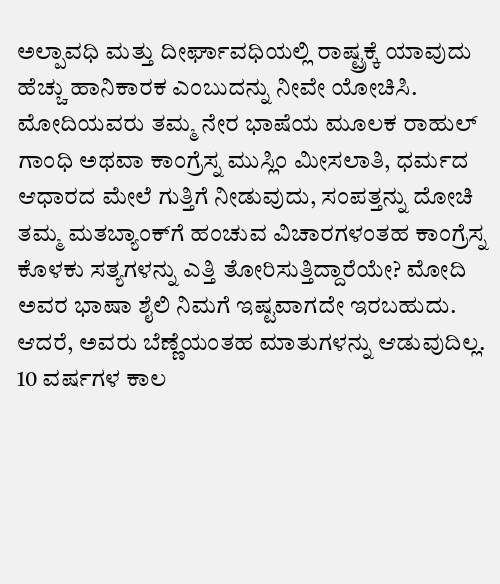ಅಲ್ಪಾವಧಿ ಮತ್ತು ದೀರ್ಘಾವಧಿಯಲ್ಲಿ ರಾಷ್ಟ್ರಕ್ಕೆ ಯಾವುದು ಹೆಚ್ಚು ಹಾನಿಕಾರಕ ಎಂಬುದನ್ನು ನೀವೇ ಯೋಚಿಸಿ.
ಮೋದಿಯವರು ತಮ್ಮ ನೇರ ಭಾಷೆಯ ಮೂಲಕ ರಾಹುಲ್ ಗಾಂಧಿ ಅಥವಾ ಕಾಂಗ್ರೆಸ್ನ ಮುಸ್ಲಿಂ ಮೀಸಲಾತಿ, ಧರ್ಮದ ಆಧಾರದ ಮೇಲೆ ಗುತ್ತಿಗೆ ನೀಡುವುದು, ಸಂಪತ್ತನ್ನು ದೋಚಿ ತಮ್ಮ ಮತಬ್ಯಾಂಕ್‌ಗೆ ಹಂಚುವ ವಿಚಾರಗಳಂತಹ ಕಾಂಗ್ರೆಸ್ನ ಕೊಳಕು ಸತ್ಯಗಳನ್ನು ಎತ್ತಿ ತೋರಿಸುತ್ತಿದ್ದಾರೆಯೇ? ಮೋದಿ ಅವರ ಭಾಷಾ ಶೈಲಿ ನಿಮಗೆ ಇಷ್ಟವಾಗದೇ ಇರಬಹುದು. ಆದರೆ, ಅವರು ಬೆಣ್ಣೆಯಂತಹ ಮಾತುಗಳನ್ನು ಆಡುವುದಿಲ್ಲ. 10 ವರ್ಷಗಳ ಕಾಲ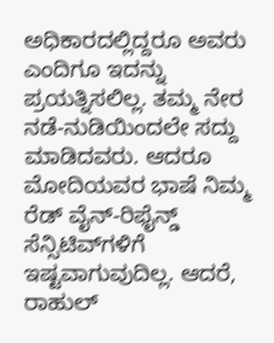ಅಧಿಕಾರದಲ್ಲಿದ್ದರೂ ಅವರು ಎಂದಿಗೂ ಇದನ್ನು ಪ್ರಯತ್ನಿಸಲಿಲ್ಲ. ತಮ್ಮ ನೇರ ನಡೆ-ನುಡಿಯಿಂದಲೇ ಸದ್ದು ಮಾಡಿದವರು. ಆದರೂ ಮೋದಿಯವರ ಭಾಷೆ ನಿಮ್ಮ ರೆಡ್ ವೈನ್-ರಿಫೈನ್ಡ್ ಸೆನ್ಸಿಟಿವ್‌ಗಳಿಗೆ ಇಷ್ಟವಾಗುವುದಿಲ್ಲ. ಆದರೆ, ರಾಹುಲ್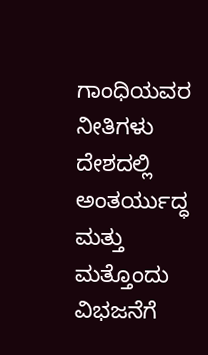ಗಾಂಧಿಯವರ ನೀತಿಗಳು ದೇಶದಲ್ಲಿ ಅಂತರ್ಯುದ್ಧ ಮತ್ತು ಮತ್ತೊಂದು ವಿಭಜನೆಗೆ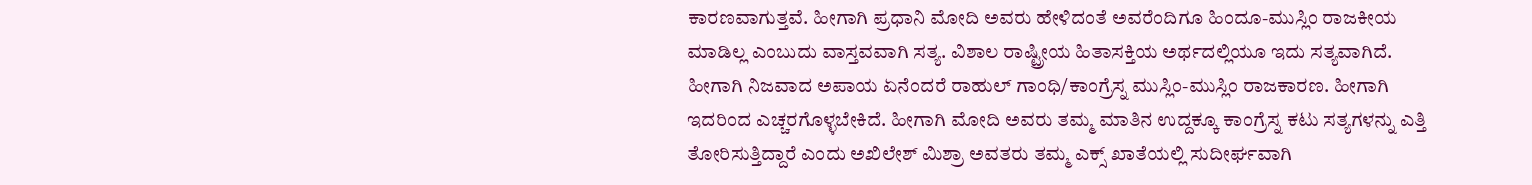ಕಾರಣವಾಗುತ್ತವೆ. ಹೀಗಾಗಿ ಪ್ರಧಾನಿ ಮೋದಿ ಅವರು ಹೇಳಿದಂತೆ ಅವರೆಂದಿಗೂ ಹಿಂದೂ-ಮುಸ್ಲಿಂ ರಾಜಕೀಯ ಮಾಡಿಲ್ಲ ಎಂಬುದು ವಾಸ್ತವವಾಗಿ ಸತ್ಯ. ವಿಶಾಲ ರಾಷ್ಟ್ರೀಯ ಹಿತಾಸಕ್ತಿಯ ಅರ್ಥದಲ್ಲಿಯೂ ಇದು ಸತ್ಯವಾಗಿದೆ.
ಹೀಗಾಗಿ ನಿಜವಾದ ಅಪಾಯ ಏನೆಂದರೆ ರಾಹುಲ್ ಗಾಂಧಿ/ಕಾಂಗ್ರೆಸ್ನ ಮುಸ್ಲಿಂ-ಮುಸ್ಲಿಂ ರಾಜಕಾರಣ. ಹೀಗಾಗಿ ಇದರಿಂದ ಎಚ್ಚರಗೊಳ್ಳಬೇಕಿದೆ. ಹೀಗಾಗಿ ಮೋದಿ ಅವರು ತಮ್ಮ ಮಾತಿನ ಉದ್ದಕ್ಕೂ ಕಾಂಗ್ರೆಸ್ನ ಕಟು ಸತ್ಯಗಳನ್ನು ಎತ್ತಿ ತೋರಿಸುತ್ತಿದ್ದಾರೆ ಎಂದು ಅಖಿಲೇಶ್ ಮಿಶ್ರಾ ಅವತರು ತಮ್ಮ ಎಕ್ಸ್ ಖಾತೆಯಲ್ಲಿ ಸುದೀರ್ಘವಾಗಿ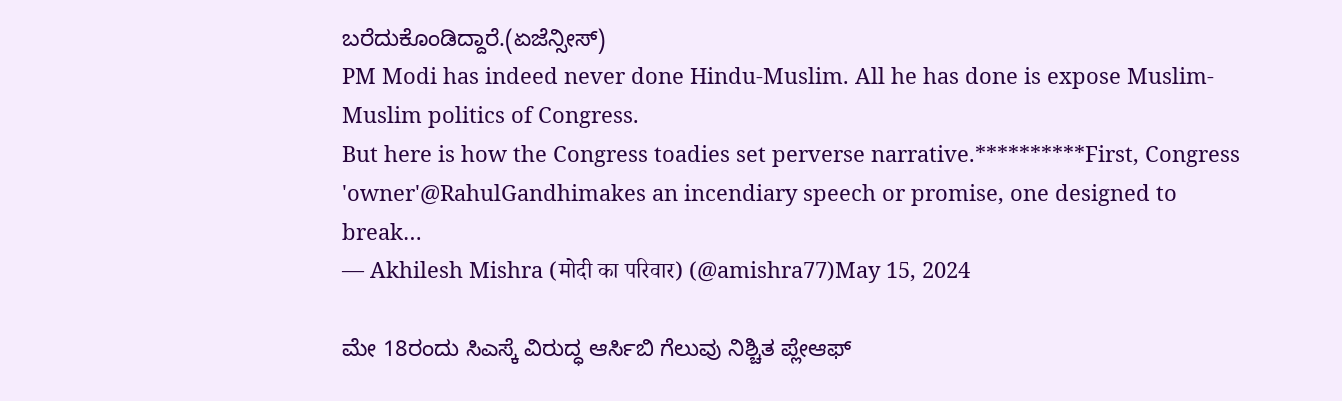ಬರೆದುಕೊಂಡಿದ್ದಾರೆ.(ಏಜೆನ್ಸೀಸ್)
PM Modi has indeed never done Hindu-Muslim. All he has done is expose Muslim-Muslim politics of Congress.
But here is how the Congress toadies set perverse narrative.**********First, Congress 'owner'@RahulGandhimakes an incendiary speech or promise, one designed to break…
— Akhilesh Mishra (मोदी का परिवार) (@amishra77)May 15, 2024

ಮೇ 18ರಂದು ಸಿಎಸ್ಕೆ ವಿರುದ್ಧ ಆರ್ಸಿಬಿ ಗೆಲುವು ನಿಶ್ಚಿತ ಪ್ಲೇಆಫ್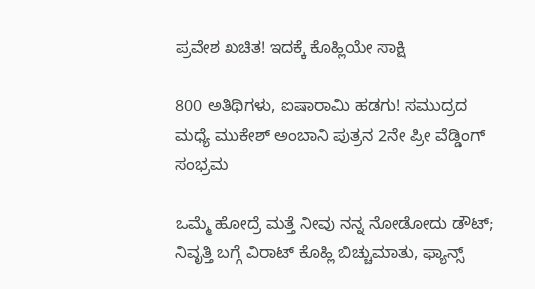ಪ್ರವೇಶ ಖಚಿತ! ಇದಕ್ಕೆ ಕೊಹ್ಲಿಯೇ ಸಾಕ್ಷಿ

800 ಅತಿಥಿಗಳು, ಐಷಾರಾಮಿ ಹಡಗು! ಸಮುದ್ರದ ಮಧ್ಯೆ ಮುಕೇಶ್ ಅಂಬಾನಿ ಪುತ್ರನ 2ನೇ ಪ್ರೀ ವೆಡ್ಡಿಂಗ್ ಸಂಭ್ರಮ

ಒಮ್ಮೆ ಹೋದ್ರೆ ಮತ್ತೆ ನೀವು ನನ್ನ ನೋಡೋದು ಡೌಟ್; ನಿವೃತ್ತಿ ಬಗ್ಗೆ ವಿರಾಟ್ ಕೊಹ್ಲಿ ಬಿಚ್ಚುಮಾತು, ಫ್ಯಾನ್ಸ್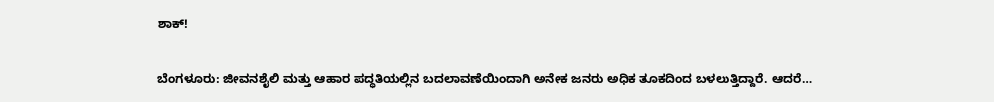ಶಾಕ್!

ಬೆಂಗಳೂರು: ಜೀವನಶೈಲಿ ಮತ್ತು ಆಹಾರ ಪದ್ಧತಿಯಲ್ಲಿನ ಬದಲಾವಣೆಯಿಂದಾಗಿ ಅನೇಕ ಜನರು ಅಧಿಕ ತೂಕದಿಂದ ಬಳಲುತ್ತಿದ್ದಾರೆ. ಆದರೆ…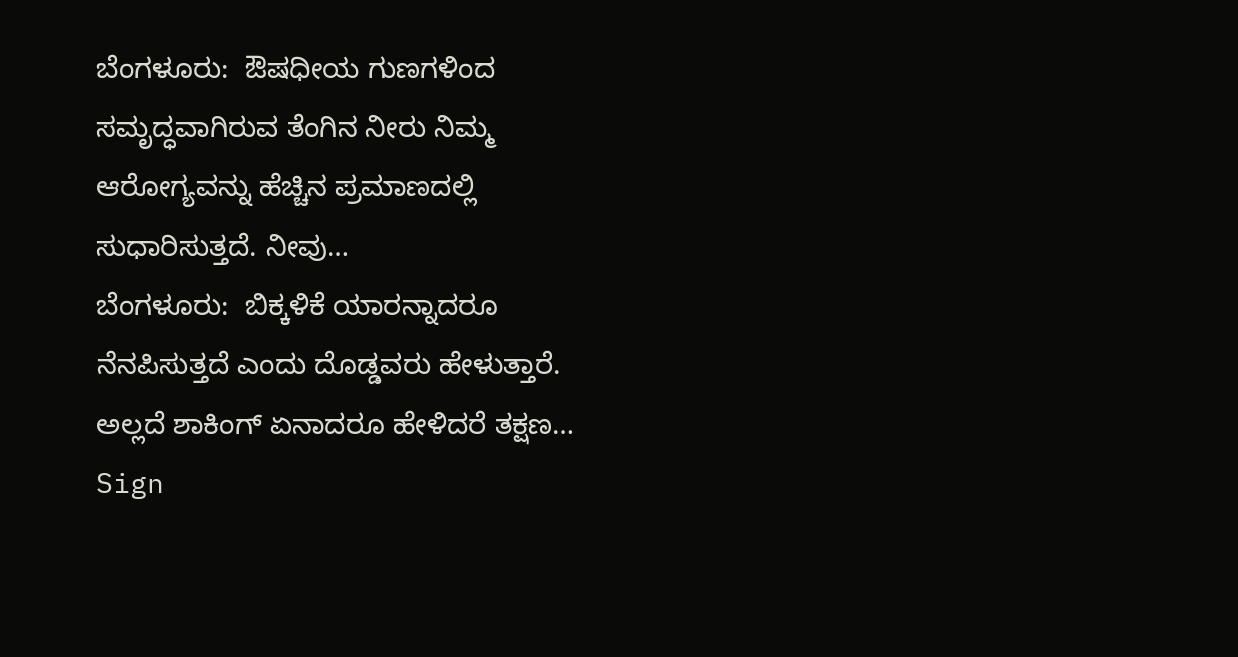ಬೆಂಗಳೂರು:  ಔಷಧೀಯ ಗುಣಗಳಿಂದ ಸಮೃದ್ಧವಾಗಿರುವ ತೆಂಗಿನ ನೀರು ನಿಮ್ಮ  ಆರೋಗ್ಯವನ್ನು ಹೆಚ್ಚಿನ ಪ್ರಮಾಣದಲ್ಲಿ ಸುಧಾರಿಸುತ್ತದೆ. ನೀವು…
ಬೆಂಗಳೂರು:  ಬಿಕ್ಕಳಿಕೆ ಯಾರನ್ನಾದರೂ ನೆನಪಿಸುತ್ತದೆ ಎಂದು ದೊಡ್ಡವರು ಹೇಳುತ್ತಾರೆ. ಅಲ್ಲದೆ ಶಾಕಿಂಗ್ ಏನಾದರೂ ಹೇಳಿದರೆ ತಕ್ಷಣ…
Sign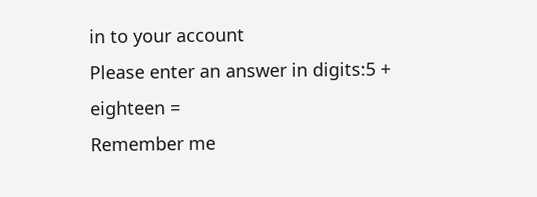in to your account
Please enter an answer in digits:5 + eighteen =
Remember me